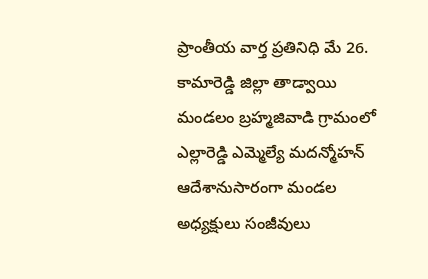ప్రాంతీయ వార్త ప్రతినిధి మే 26.
కామారెడ్డి జిల్లా తాడ్వాయి మండలం బ్రహ్మజివాడి గ్రామంలో ఎల్లారెడ్డి ఎమ్మెల్యే మదన్మోహన్ ఆదేశానుసారంగా మండల అధ్యక్షులు సంజీవులు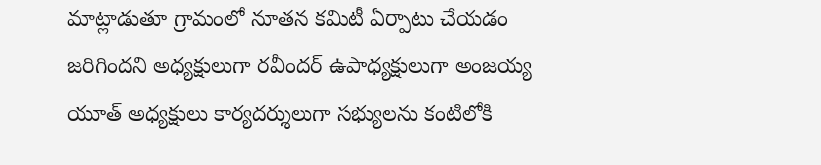మాట్లాడుతూ గ్రామంలో నూతన కమిటీ ఏర్పాటు చేయడం జరిగిందని అధ్యక్షులుగా రవీందర్ ఉపాధ్యక్షులుగా అంజయ్య యూత్ అధ్యక్షులు కార్యదర్శులుగా సభ్యులను కంటిలోకి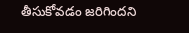తీసుకోవడం జరిగిందని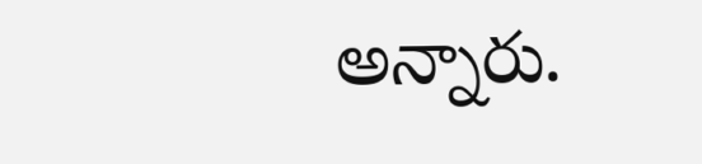అన్నారు.